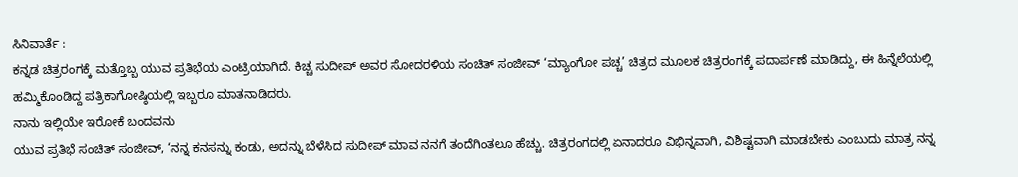ಸಿನಿವಾರ್ತೆ :
ಕನ್ನಡ ಚಿತ್ರರಂಗಕ್ಕೆ ಮತ್ತೊಬ್ಬ ಯುವ ಪ್ರತಿಭೆಯ ಎಂಟ್ರಿಯಾಗಿದೆ. ಕಿಚ್ಚ ಸುದೀಪ್ ಅವರ ಸೋದರಳಿಯ ಸಂಚಿತ್ ಸಂಜೀವ್ ‘ಮ್ಯಾಂಗೋ ಪಚ್ಚ’ ಚಿತ್ರದ ಮೂಲಕ ಚಿತ್ರರಂಗಕ್ಕೆ ಪದಾರ್ಪಣೆ ಮಾಡಿದ್ದು, ಈ ಹಿನ್ನೆಲೆಯಲ್ಲಿ ಹಮ್ಮಿಕೊಂಡಿದ್ದ ಪತ್ರಿಕಾಗೋಷ್ಠಿಯಲ್ಲಿ ಇಬ್ಬರೂ ಮಾತನಾಡಿದರು.
ನಾನು ಇಲ್ಲಿಯೇ ಇರೋಕೆ ಬಂದವನು
ಯುವ ಪ್ರತಿಭೆ ಸಂಚಿತ್ ಸಂಜೀವ್, ‘ನನ್ನ ಕನಸನ್ನು ಕಂಡು, ಅದನ್ನು ಬೆಳೆಸಿದ ಸುದೀಪ್ ಮಾವ ನನಗೆ ತಂದೆಗಿಂತಲೂ ಹೆಚ್ಚು. ಚಿತ್ರರಂಗದಲ್ಲಿ ಏನಾದರೂ ವಿಭಿನ್ನವಾಗಿ, ವಿಶಿಷ್ಟವಾಗಿ ಮಾಡಬೇಕು ಎಂಬುದು ಮಾತ್ರ ನನ್ನ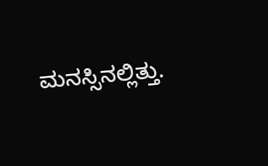ಮನಸ್ಸಿನಲ್ಲಿತ್ತು.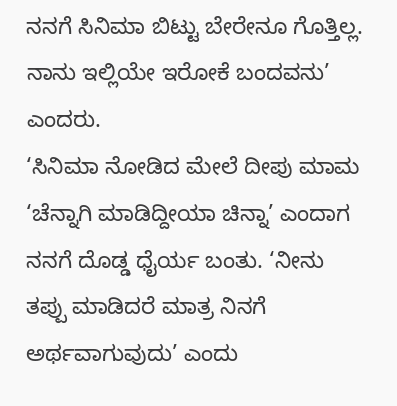ನನಗೆ ಸಿನಿಮಾ ಬಿಟ್ಟು ಬೇರೇನೂ ಗೊತ್ತಿಲ್ಲ. ನಾನು ಇಲ್ಲಿಯೇ ಇರೋಕೆ ಬಂದವನು’ ಎಂದರು.
‘ಸಿನಿಮಾ ನೋಡಿದ ಮೇಲೆ ದೀಪು ಮಾಮ ‘ಚೆನ್ನಾಗಿ ಮಾಡಿದ್ದೀಯಾ ಚಿನ್ನಾ’ ಎಂದಾಗ ನನಗೆ ದೊಡ್ಡ ಧೈರ್ಯ ಬಂತು. ‘ನೀನು ತಪ್ಪು ಮಾಡಿದರೆ ಮಾತ್ರ ನಿನಗೆ ಅರ್ಥವಾಗುವುದು’ ಎಂದು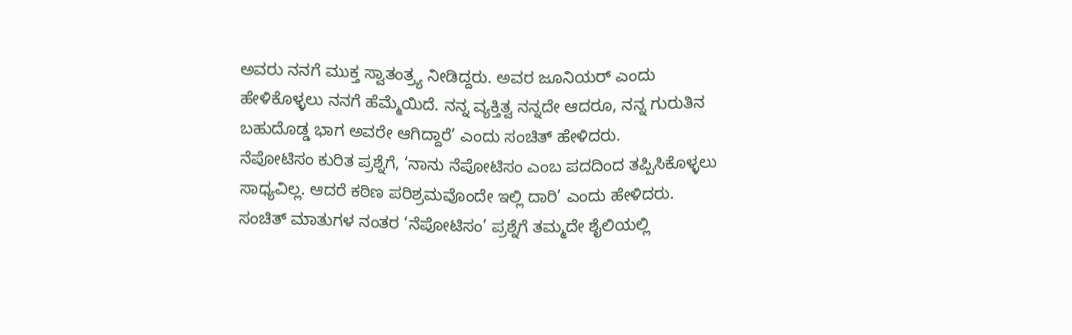ಅವರು ನನಗೆ ಮುಕ್ತ ಸ್ವಾತಂತ್ರ್ಯ ನೀಡಿದ್ದರು. ಅವರ ಜೂನಿಯರ್ ಎಂದು ಹೇಳಿಕೊಳ್ಳಲು ನನಗೆ ಹೆಮ್ಮೆಯಿದೆ. ನನ್ನ ವ್ಯಕ್ತಿತ್ವ ನನ್ನದೇ ಆದರೂ, ನನ್ನ ಗುರುತಿನ ಬಹುದೊಡ್ಡ ಭಾಗ ಅವರೇ ಆಗಿದ್ದಾರೆ’ ಎಂದು ಸಂಚಿತ್ ಹೇಳಿದರು.
ನೆಪೋಟಿಸಂ ಕುರಿತ ಪ್ರಶ್ನೆಗೆ, ‘ನಾನು ನೆಪೋಟಿಸಂ ಎಂಬ ಪದದಿಂದ ತಪ್ಪಿಸಿಕೊಳ್ಳಲು ಸಾಧ್ಯವಿಲ್ಲ. ಆದರೆ ಕಠಿಣ ಪರಿಶ್ರಮವೊಂದೇ ಇಲ್ಲಿ ದಾರಿ’ ಎಂದು ಹೇಳಿದರು.
ಸಂಚಿತ್ ಮಾತುಗಳ ನಂತರ ‘ನೆಪೋಟಿಸಂ’ ಪ್ರಶ್ನೆಗೆ ತಮ್ಮದೇ ಶೈಲಿಯಲ್ಲಿ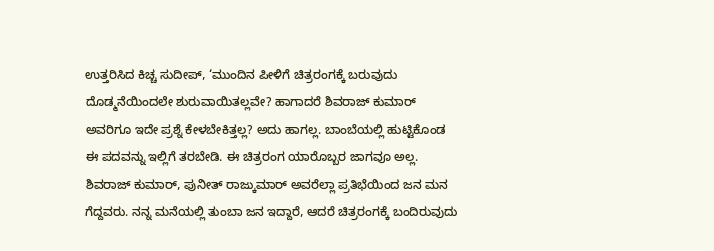ಉತ್ತರಿಸಿದ ಕಿಚ್ಚ ಸುದೀಪ್, ‘ಮುಂದಿನ ಪೀಳಿಗೆ ಚಿತ್ರರಂಗಕ್ಕೆ ಬರುವುದು ದೊಡ್ಮನೆಯಿಂದಲೇ ಶುರುವಾಯಿತಲ್ಲವೇ? ಹಾಗಾದರೆ ಶಿವರಾಜ್ ಕುಮಾರ್ ಅವರಿಗೂ ಇದೇ ಪ್ರಶ್ನೆ ಕೇಳಬೇಕಿತ್ತಲ್ಲ? ಅದು ಹಾಗಲ್ಲ. ಬಾಂಬೆಯಲ್ಲಿ ಹುಟ್ಟಿಕೊಂಡ ಈ ಪದವನ್ನು ಇಲ್ಲಿಗೆ ತರಬೇಡಿ. ಈ ಚಿತ್ರರಂಗ ಯಾರೊಬ್ಬರ ಜಾಗವೂ ಅಲ್ಲ. ಶಿವರಾಜ್ ಕುಮಾರ್, ಪುನೀತ್ ರಾಜ್ಕುಮಾರ್ ಅವರೆಲ್ಲಾ ಪ್ರತಿಭೆಯಿಂದ ಜನ ಮನ ಗೆದ್ದವರು. ನನ್ನ ಮನೆಯಲ್ಲಿ ತುಂಬಾ ಜನ ಇದ್ದಾರೆ, ಆದರೆ ಚಿತ್ರರಂಗಕ್ಕೆ ಬಂದಿರುವುದು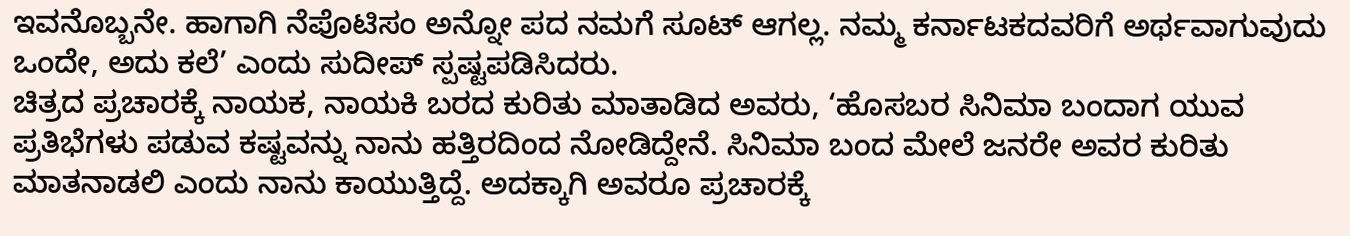ಇವನೊಬ್ಬನೇ. ಹಾಗಾಗಿ ನೆಪೊಟಿಸಂ ಅನ್ನೋ ಪದ ನಮಗೆ ಸೂಟ್ ಆಗಲ್ಲ. ನಮ್ಮ ಕರ್ನಾಟಕದವರಿಗೆ ಅರ್ಥವಾಗುವುದು ಒಂದೇ, ಅದು ಕಲೆ’ ಎಂದು ಸುದೀಪ್ ಸ್ಪಷ್ಟಪಡಿಸಿದರು.
ಚಿತ್ರದ ಪ್ರಚಾರಕ್ಕೆ ನಾಯಕ, ನಾಯಕಿ ಬರದ ಕುರಿತು ಮಾತಾಡಿದ ಅವರು, ‘ಹೊಸಬರ ಸಿನಿಮಾ ಬಂದಾಗ ಯುವ ಪ್ರತಿಭೆಗಳು ಪಡುವ ಕಷ್ಟವನ್ನು ನಾನು ಹತ್ತಿರದಿಂದ ನೋಡಿದ್ದೇನೆ. ಸಿನಿಮಾ ಬಂದ ಮೇಲೆ ಜನರೇ ಅವರ ಕುರಿತು ಮಾತನಾಡಲಿ ಎಂದು ನಾನು ಕಾಯುತ್ತಿದ್ದೆ. ಅದಕ್ಕಾಗಿ ಅವರೂ ಪ್ರಚಾರಕ್ಕೆ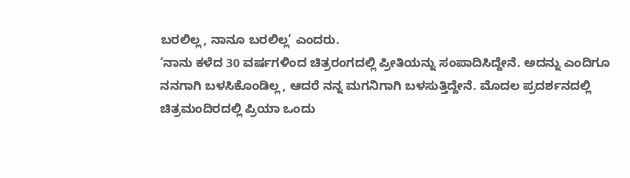ಬರಲಿಲ್ಲ, ನಾನೂ ಬರಲಿಲ್ಲ’ ಎಂದರು.
‘ನಾನು ಕಳೆದ 30 ವರ್ಷಗಳಿಂದ ಚಿತ್ರರಂಗದಲ್ಲಿ ಪ್ರೀತಿಯನ್ನು ಸಂಪಾದಿಸಿದ್ದೇನೆ. ಅದನ್ನು ಎಂದಿಗೂ ನನಗಾಗಿ ಬಳಸಿಕೊಂಡಿಲ್ಲ, ಆದರೆ ನನ್ನ ಮಗನಿಗಾಗಿ ಬಳಸುತ್ತಿದ್ದೇನೆ. ಮೊದಲ ಪ್ರದರ್ಶನದಲ್ಲಿ ಚಿತ್ರಮಂದಿರದಲ್ಲಿ ಪ್ರಿಯಾ ಒಂದು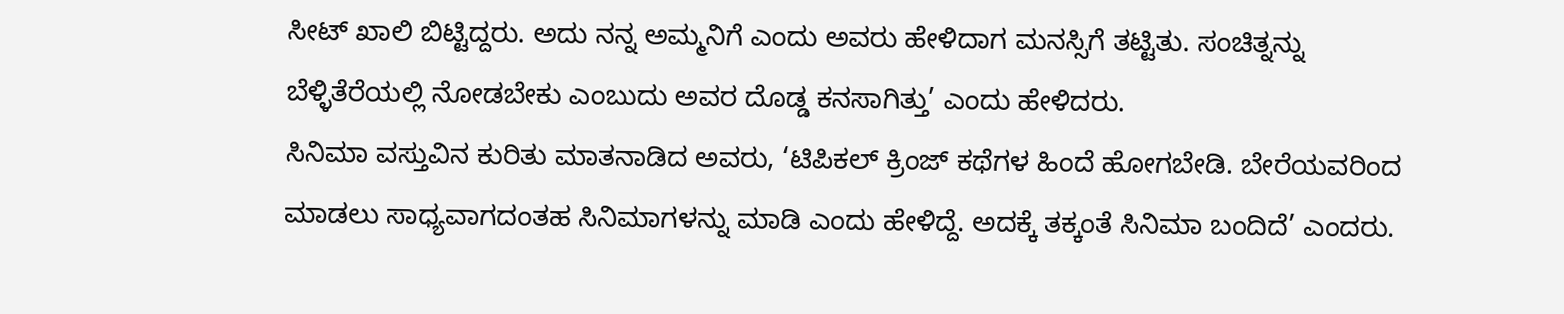ಸೀಟ್ ಖಾಲಿ ಬಿಟ್ಟಿದ್ದರು. ಅದು ನನ್ನ ಅಮ್ಮನಿಗೆ ಎಂದು ಅವರು ಹೇಳಿದಾಗ ಮನಸ್ಸಿಗೆ ತಟ್ಟಿತು. ಸಂಚಿತ್ನನ್ನು ಬೆಳ್ಳಿತೆರೆಯಲ್ಲಿ ನೋಡಬೇಕು ಎಂಬುದು ಅವರ ದೊಡ್ಡ ಕನಸಾಗಿತ್ತು’ ಎಂದು ಹೇಳಿದರು.
ಸಿನಿಮಾ ವಸ್ತುವಿನ ಕುರಿತು ಮಾತನಾಡಿದ ಅವರು, ‘ಟಿಪಿಕಲ್ ಕ್ರಿಂಜ್ ಕಥೆಗಳ ಹಿಂದೆ ಹೋಗಬೇಡಿ. ಬೇರೆಯವರಿಂದ ಮಾಡಲು ಸಾಧ್ಯವಾಗದಂತಹ ಸಿನಿಮಾಗಳನ್ನು ಮಾಡಿ ಎಂದು ಹೇಳಿದ್ದೆ. ಅದಕ್ಕೆ ತಕ್ಕಂತೆ ಸಿನಿಮಾ ಬಂದಿದೆ’ ಎಂದರು.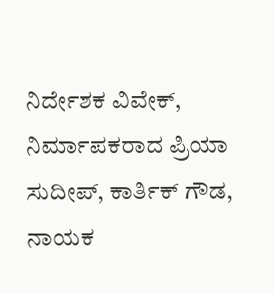ನಿರ್ದೇಶಕ ವಿವೇಕ್, ನಿರ್ಮಾಪಕರಾದ ಪ್ರಿಯಾ ಸುದೀಪ್, ಕಾರ್ತಿಕ್ ಗೌಡ, ನಾಯಕ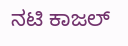ನಟಿ ಕಾಜಲ್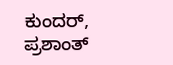ಕುಂದರ್, ಪ್ರಶಾಂತ್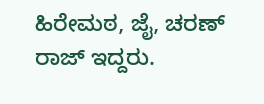ಹಿರೇಮಠ, ಜೈ, ಚರಣ್ ರಾಜ್ ಇದ್ದರು.